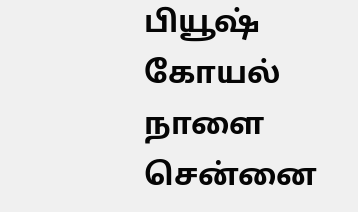பியூஷ் கோயல் நாளை சென்னை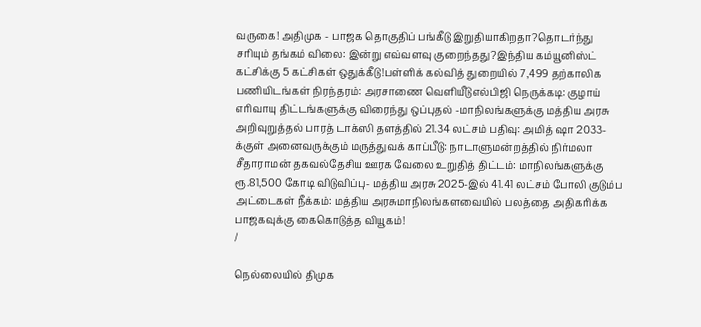வருகை! அதிமுக - பாஜக தொகுதிப் பங்கீடு இறுதியாகிறதா?தொடர்ந்து சரியும் தங்கம் விலை: இன்று எவ்வளவு குறைந்தது?இந்திய கம்யூனிஸ்ட் கட்சிக்கு 5 கட்சிகள் ஒதுக்கீடு!பள்ளிக் கல்வித் துறையில் 7,499 தற்காலிக பணியிடங்கள் நிரந்தரம்: அரசாணை வெளியீடுஎல்பிஜி நெருக்கடி: குழாய் எரிவாயு திட்டங்களுக்கு விரைந்து ஒப்புதல் -மாநிலங்களுக்கு மத்திய அரசு அறிவுறுத்தல் பாரத் டாக்ஸி தளத்தில் 21.34 லட்சம் பதிவு: அமித் ஷா 2033-க்குள் அனைவருக்கும் மருத்துவக் காப்பீடு: நாடாளுமன்றத்தில் நிர்மலா சீதாராமன் தகவல்தேசிய ஊரக வேலை உறுதித் திட்டம்: மாநிலங்களுக்கு ரூ.81,500 கோடி விடுவிப்பு- மத்திய அரசு 2025-இல் 41.41 லட்சம் போலி குடும்ப அட்டைகள் நீக்கம்: மத்திய அரசுமாநிலங்களவையில் பலத்தை அதிகரிக்க பாஜகவுக்கு கைகொடுத்த வியூகம்!
/

நெல்லையில் திமுக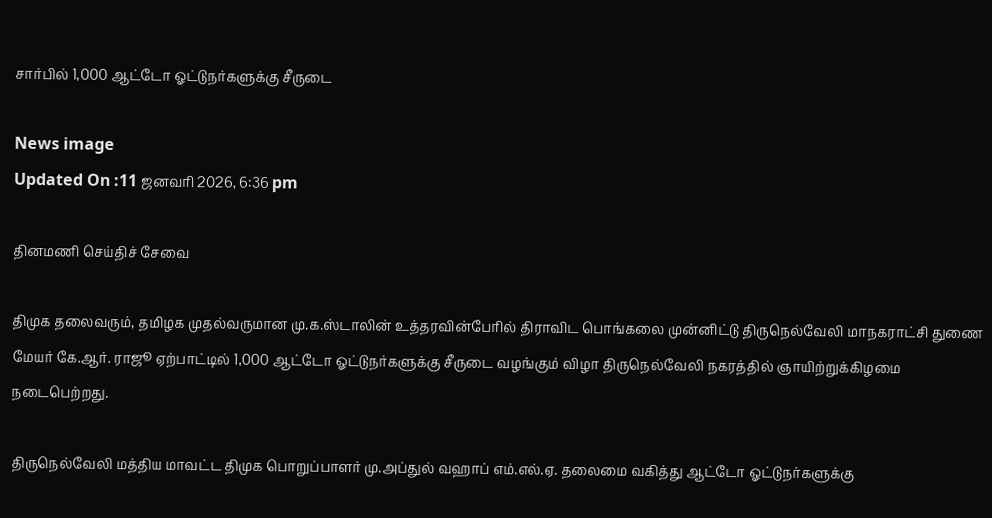சார்பில் 1,000 ஆட்டோ ஓட்டுநர்களுக்கு சீருடை

News image
Updated On :11 ஜனவரி 2026, 6:36 pm

தினமணி செய்திச் சேவை

திமுக தலைவரும், தமிழக முதல்வருமான மு.க.ஸ்டாலின் உத்தரவின்பேரில் திராவிட பொங்கலை முன்னிட்டு திருநெல்வேலி மாநகராட்சி துணை மேயர் கே.ஆர். ராஜூ ஏற்பாட்டில் 1,000 ஆட்டோ ஓட்டுநர்களுக்கு சீருடை வழங்கும் விழா திருநெல்வேலி நகரத்தில் ஞாயிற்றுக்கிழமை நடைபெற்றது.

திருநெல்வேலி மத்திய மாவட்ட திமுக பொறுப்பாளர் மு.அப்துல் வஹாப் எம்.எல்.ஏ. தலைமை வகித்து ஆட்டோ ஓட்டுநர்களுக்கு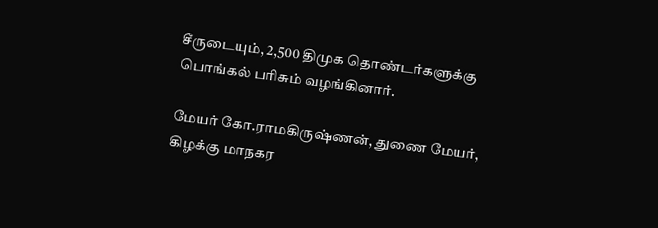சீருடையும், 2,500 திமுக தொண்டர்களுக்கு பொங்கல் பரிசும் வழங்கினார்.

மேயர் கோ.ராமகிருஷ்ணன், துணை மேயர், கிழக்கு மாநகர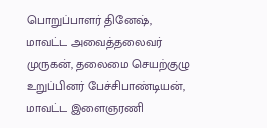பொறுப்பாளர் தினேஷ், மாவட்ட அவைத்தலைவர் முருகன், தலைமை செயற்குழு உறுப்பினர் பேச்சிபாண்டியன், மாவட்ட இளைஞரணி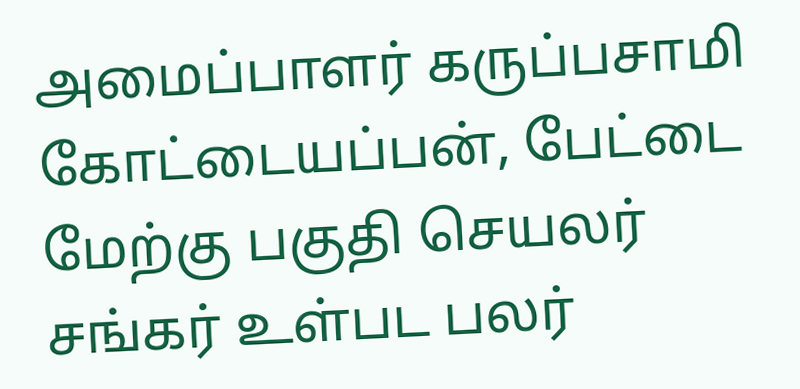அமைப்பாளர் கருப்பசாமி கோட்டையப்பன், பேட்டை மேற்கு பகுதி செயலர் சங்கர் உள்பட பலர்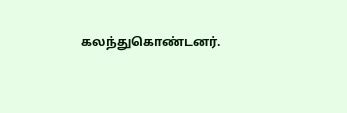கலந்துகொண்டனர்.